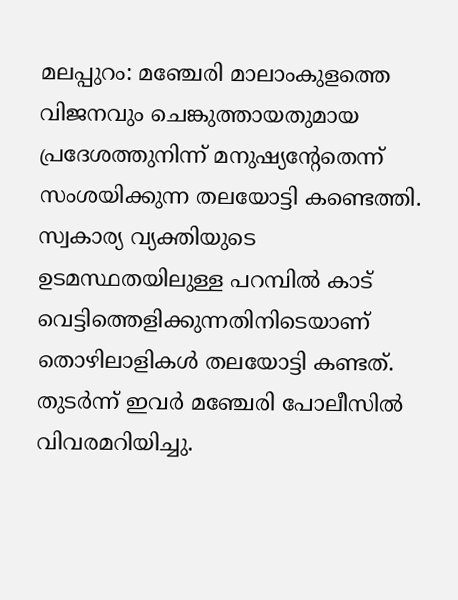മലപ്പുറം: മഞ്ചേരി മാലാംകുളത്തെ വിജനവും ചെങ്കുത്തായതുമായ പ്രദേശത്തുനിന്ന് മനുഷ്യന്റേതെന്ന് സംശയിക്കുന്ന തലയോട്ടി കണ്ടെത്തി. സ്വകാര്യ വ്യക്തിയുടെ ഉടമസ്ഥതയിലുള്ള പറമ്പിൽ കാട് വെട്ടിത്തെളിക്കുന്നതിനിടെയാണ് തൊഴിലാളികൾ തലയോട്ടി കണ്ടത്. തുടർന്ന് ഇവർ മഞ്ചേരി പോലീസിൽ വിവരമറിയിച്ചു.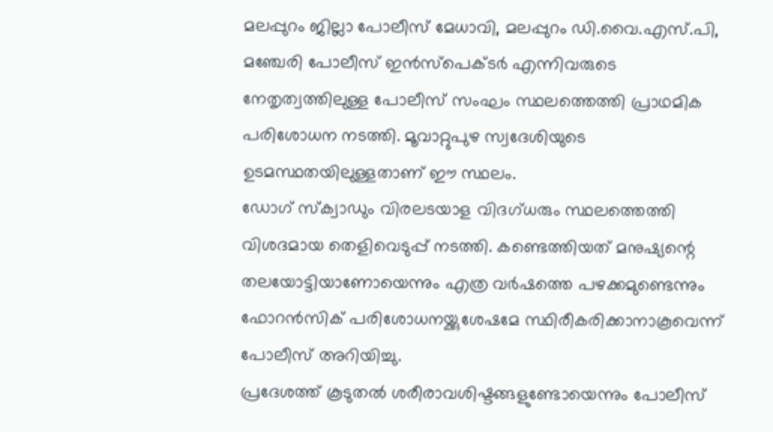മലപ്പുറം ജില്ലാ പോലീസ് മേധാവി, മലപ്പുറം ഡി.വൈ.എസ്.പി, മഞ്ചേരി പോലീസ് ഇൻസ്പെക്ടർ എന്നിവരുടെ നേതൃത്വത്തിലുള്ള പോലീസ് സംഘം സ്ഥലത്തെത്തി പ്രാഥമിക പരിശോധന നടത്തി. മൂവാറ്റുപുഴ സ്വദേശിയുടെ ഉടമസ്ഥതയിലുള്ളതാണ് ഈ സ്ഥലം.
ഡോഗ് സ്ക്വാഡും വിരലടയാള വിദഗ്ധരും സ്ഥലത്തെത്തി വിശദമായ തെളിവെടുപ്പ് നടത്തി. കണ്ടെത്തിയത് മനുഷ്യന്റെ തലയോട്ടിയാണോയെന്നും എത്ര വർഷത്തെ പഴക്കമുണ്ടെന്നും ഫോറൻസിക് പരിശോധനയ്ക്കുശേഷമേ സ്ഥിരീകരിക്കാനാകൂവെന്ന് പോലീസ് അറിയിച്ചു.
പ്രദേശത്ത് കൂടുതൽ ശരീരാവശിഷ്ടങ്ങളുണ്ടോയെന്നും പോലീസ്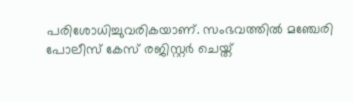പരിശോധിച്ചുവരികയാണ്. സംഭവത്തിൽ മഞ്ചേരി പോലീസ് കേസ് രജിസ്റ്റർ ചെയ്ത്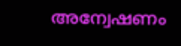അന്വേഷണം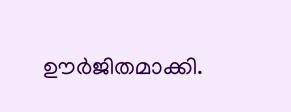ഊർജിതമാക്കി.